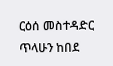ርዕሰ መስተዳድር ጥላሁን ከበደ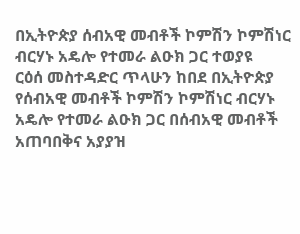በኢትዮጵያ ሰብአዊ መብቶች ኮምሽን ኮምሽነር ብርሃኑ አዴሎ የተመራ ልዑክ ጋር ተወያዩ
ርዕሰ መስተዳድር ጥላሁን ከበደ በኢትዮጵያ የሰብአዊ መብቶች ኮምሽን ኮምሽነር ብርሃኑ አዴሎ የተመራ ልዑክ ጋር በሰብአዊ መብቶች አጠባበቅና አያያዝ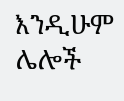እንዲሁም ሌሎች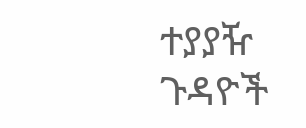ተያያዥ ጉዳዮች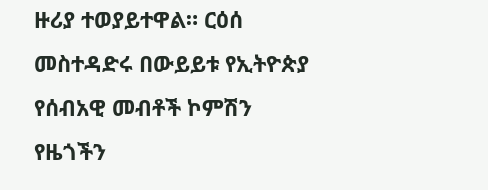ዙሪያ ተወያይተዋል። ርዕሰ መስተዳድሩ በውይይቱ የኢትዮጵያ የሰብአዊ መብቶች ኮምሽን የዜጎችን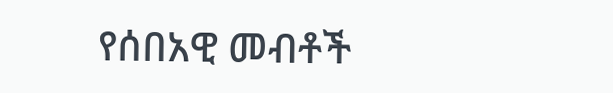የሰበአዊ መብቶች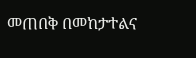መጠበቅ በመከታተልና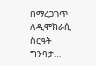በማረጋገጥ ለዲሞክራሲ ስርዓት ግንባታ…